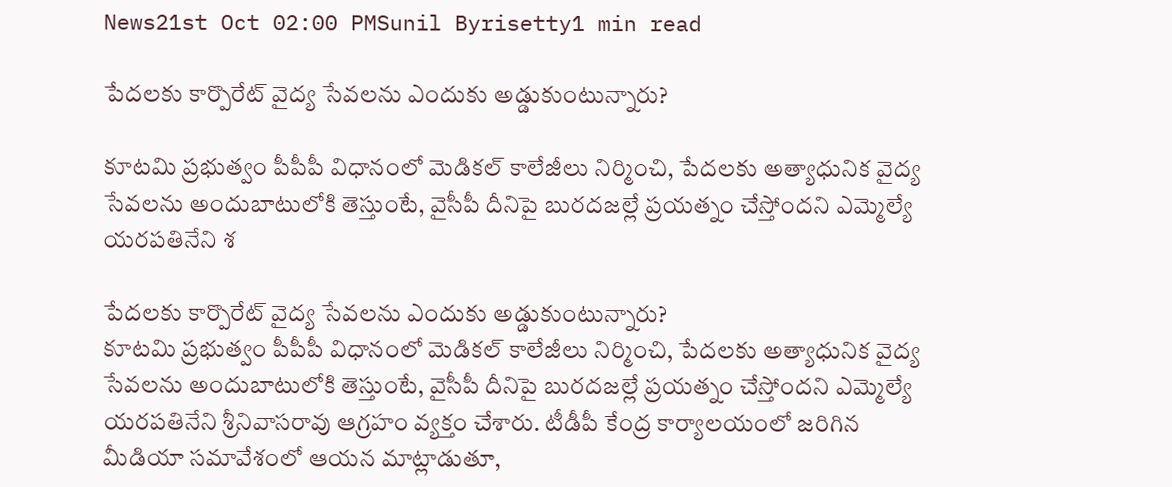News21st Oct 02:00 PMSunil Byrisetty1 min read

పేదలకు కార్పొరేట్ వైద్య సేవలను ఎందుకు అడ్డుకుంటున్నారు?

కూటమి ప్రభుత్వం పీపీపీ విధానంలో మెడికల్ కాలేజీలు నిర్మించి, పేదలకు అత్యాధునిక వైద్య సేవలను అందుబాటులోకి తెస్తుంటే, వైసీపీ దీనిపై బురదజల్లే ప్రయత్నం చేస్తోందని ఎమ్మెల్యే యరపతినేని శ

పేదలకు కార్పొరేట్ వైద్య సేవలను ఎందుకు అడ్డుకుంటున్నారు?
కూటమి ప్రభుత్వం పీపీపీ విధానంలో మెడికల్ కాలేజీలు నిర్మించి, పేదలకు అత్యాధునిక వైద్య సేవలను అందుబాటులోకి తెస్తుంటే, వైసీపీ దీనిపై బురదజల్లే ప్రయత్నం చేస్తోందని ఎమ్మెల్యే యరపతినేని శ్రీనివాసరావు ఆగ్రహం వ్యక్తం చేశారు. టీడీపీ కేంద్ర కార్యాలయంలో జరిగిన మీడియా సమావేశంలో ఆయన మాట్లాడుతూ,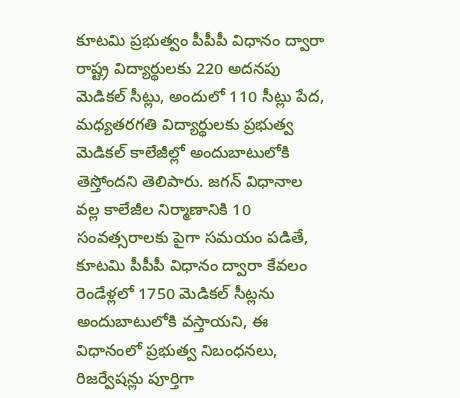కూటమి ప్రభుత్వం పీపీపీ విధానం ద్వారా రాష్ట్ర విద్యార్థులకు 220 అదనపు మెడికల్ సీట్లు, అందులో 110 సీట్లు పేద, మధ్యతరగతి విద్యార్థులకు ప్రభుత్వ మెడికల్ కాలేజీల్లో అందుబాటులోకి తెస్తోందని తెలిపారు. జగన్ విధానాల వల్ల కాలేజీల నిర్మాణానికి 10 సంవత్సరాలకు పైగా సమయం పడితే, కూటమి పీపీపీ విధానం ద్వారా కేవలం రెండేళ్లలో 1750 మెడికల్ సీట్లను అందుబాటులోకి వస్తాయని, ఈ విధానంలో ప్రభుత్వ నిబంధనలు, రిజర్వేషన్లు పూర్తిగా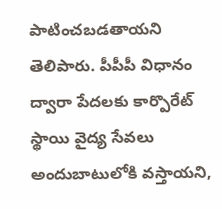పాటించబడతాయని తెలిపారు. పీపీపీ విధానం ద్వారా పేదలకు కార్పొరేట్ స్థాయి వైద్య సేవలు అందుబాటులోకి వస్తాయని,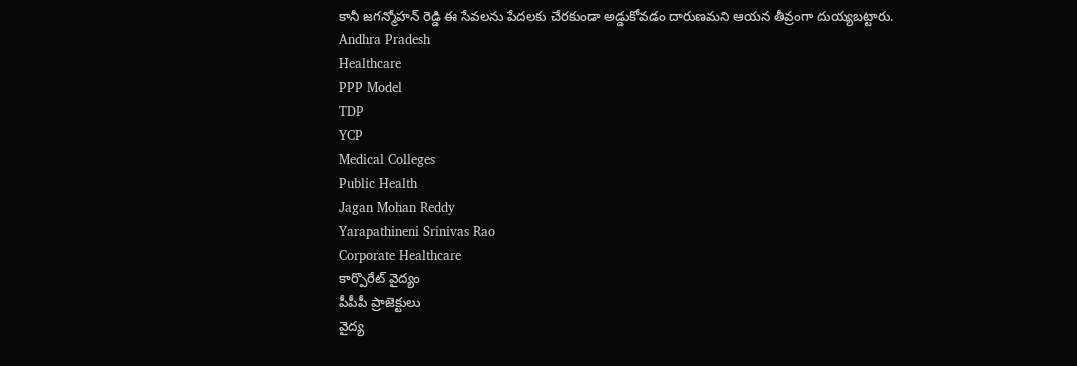కానీ జగన్మోహన్ రెడ్డి ఈ సేవలను పేదలకు చేరకుండా అడ్డుకోవడం దారుణమని ఆయన తీవ్రంగా దుయ్యబట్టారు.
Andhra Pradesh
Healthcare
PPP Model
TDP
YCP
Medical Colleges
Public Health
Jagan Mohan Reddy
Yarapathineni Srinivas Rao
Corporate Healthcare
కార్పొరేట్ వైద్యం
పీపీపీ ప్రాజెక్టులు
వైద్య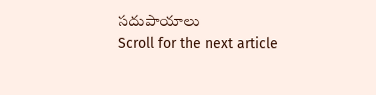సదుపాయాలు
Scroll for the next article